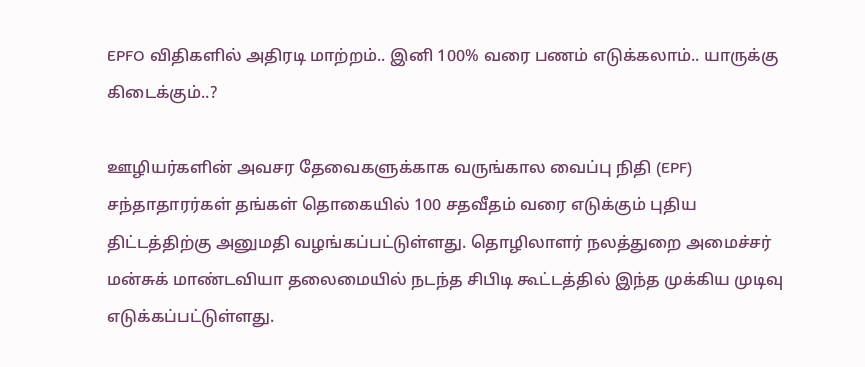EPFO விதிகளில் அதிரடி மாற்றம்.. இனி 100% வரை பணம் எடுக்கலாம்.. யாருக்கு கிடைக்கும்..?

ஊழியர்களின் அவசர தேவைகளுக்காக வருங்கால வைப்பு நிதி (EPF) சந்தாதாரர்கள் தங்கள் தொகையில் 100 சதவீதம் வரை எடுக்கும் புதிய திட்டத்திற்கு அனுமதி வழங்கப்பட்டுள்ளது. தொழிலாளர் நலத்துறை அமைச்சர் மன்சுக் மாண்டவியா தலைமையில் நடந்த சிபிடி கூட்டத்தில் இந்த முக்கிய முடிவு எடுக்கப்பட்டுள்ளது.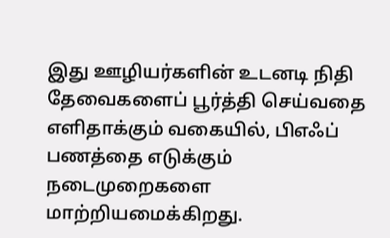இது ஊழியர்களின் உடனடி நிதி தேவைகளைப் பூர்த்தி செய்வதை எளிதாக்கும் வகையில், பிஎஃப் பணத்தை எடுக்கும் நடைமுறைகளை மாற்றியமைக்கிறது.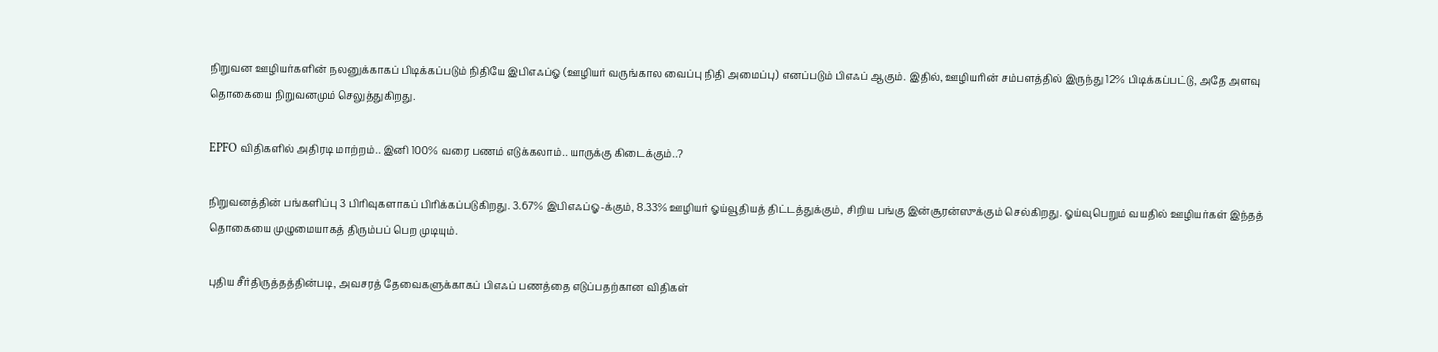நிறுவன ஊழியர்களின் நலனுக்காகப் பிடிக்கப்படும் நிதியே இபிஎஃப்ஓ (ஊழியர் வருங்கால வைப்பு நிதி அமைப்பு) எனப்படும் பிஎஃப் ஆகும். இதில், ஊழியரின் சம்பளத்தில் இருந்து 12% பிடிக்கப்பட்டு, அதே அளவு தொகையை நிறுவனமும் செலுத்துகிறது.

EPFO விதிகளில் அதிரடி மாற்றம்.. இனி 100% வரை பணம் எடுக்கலாம்.. யாருக்கு கிடைக்கும்..?

நிறுவனத்தின் பங்களிப்பு 3 பிரிவுகளாகப் பிரிக்கப்படுகிறது. 3.67% இபிஎஃப்ஓ-க்கும், 8.33% ஊழியர் ஓய்வூதியத் திட்டத்துக்கும், சிறிய பங்கு இன்சூரன்ஸுக்கும் செல்கிறது. ஓய்வுபெறும் வயதில் ஊழியர்கள் இந்தத் தொகையை முழுமையாகத் திரும்பப் பெற முடியும்.

புதிய சீர்திருத்தத்தின்படி, அவசரத் தேவைகளுக்காகப் பிஎஃப் பணத்தை எடுப்பதற்கான விதிகள்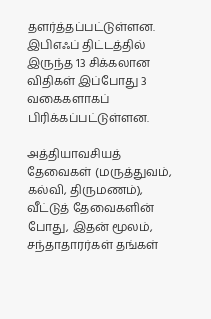தளர்த்தப்பட்டுள்ளன. இபிஎஃப் திட்டத்தில் இருந்த 13 சிக்கலான விதிகள் இப்போது 3 வகைகளாகப் பிரிக்கப்பட்டுள்ளன.

அத்தியாவசியத் தேவைகள் (மருத்துவம், கல்வி, திருமணம்), வீட்டுத் தேவைகளின் போது, இதன் மூலம், சந்தாதாரர்கள் தங்கள்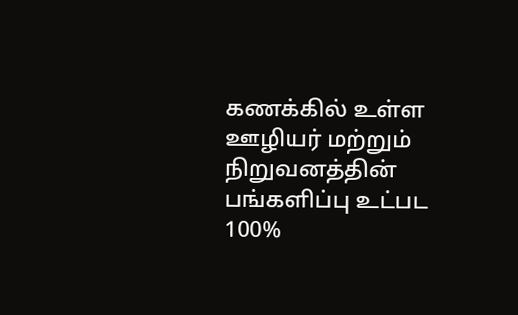கணக்கில் உள்ள ஊழியர் மற்றும் நிறுவனத்தின் பங்களிப்பு உட்பட 100%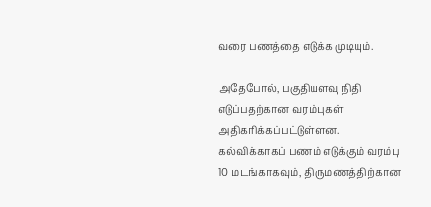வரை பணத்தை எடுக்க முடியும்.

அதேபோல், பகுதியளவு நிதி எடுப்பதற்கான வரம்புகள் அதிகரிக்கப்பட்டுள்ளன. கல்விக்காகப் பணம் எடுக்கும் வரம்பு 10 மடங்காகவும், திருமணத்திற்கான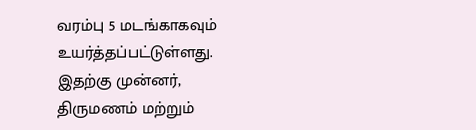வரம்பு 5 மடங்காகவும் உயர்த்தப்பட்டுள்ளது. இதற்கு முன்னர், திருமணம் மற்றும்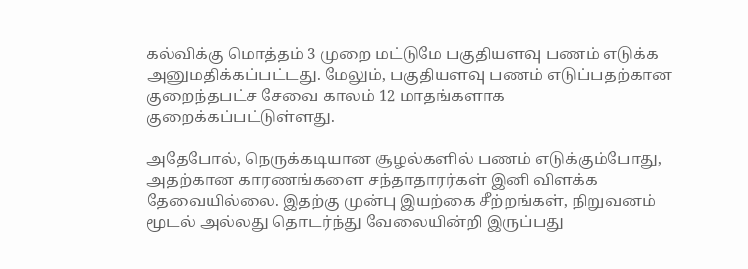கல்விக்கு மொத்தம் 3 முறை மட்டுமே பகுதியளவு பணம் எடுக்க அனுமதிக்கப்பட்டது. மேலும், பகுதியளவு பணம் எடுப்பதற்கான குறைந்தபட்ச சேவை காலம் 12 மாதங்களாக குறைக்கப்பட்டுள்ளது.

அதேபோல், நெருக்கடியான சூழல்களில் பணம் எடுக்கும்போது, அதற்கான காரணங்களை சந்தாதாரர்கள் இனி விளக்க தேவையில்லை. இதற்கு முன்பு இயற்கை சீற்றங்கள், நிறுவனம் மூடல் அல்லது தொடர்ந்து வேலையின்றி இருப்பது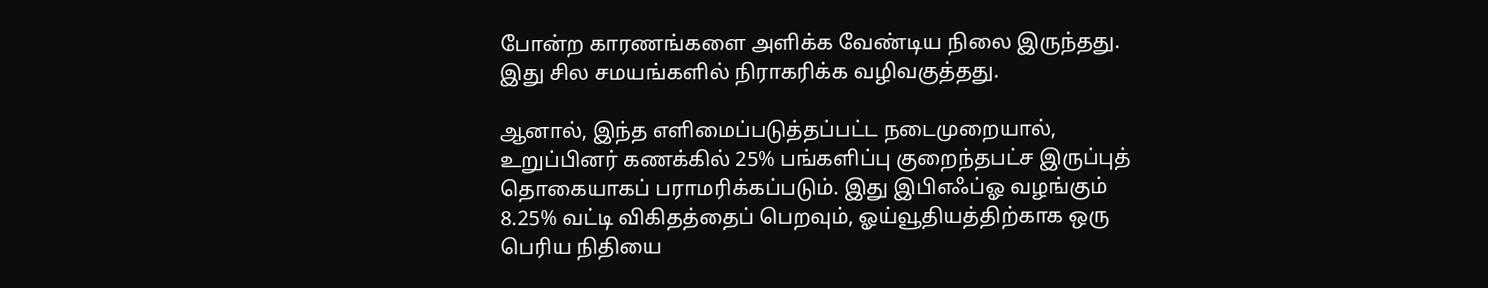போன்ற காரணங்களை அளிக்க வேண்டிய நிலை இருந்தது. இது சில சமயங்களில் நிராகரிக்க வழிவகுத்தது.

ஆனால், இந்த எளிமைப்படுத்தப்பட்ட நடைமுறையால், உறுப்பினர் கணக்கில் 25% பங்களிப்பு குறைந்தபட்ச இருப்புத் தொகையாகப் பராமரிக்கப்படும். இது இபிஎஃப்ஓ வழங்கும் 8.25% வட்டி விகிதத்தைப் பெறவும், ஓய்வூதியத்திற்காக ஒரு பெரிய நிதியை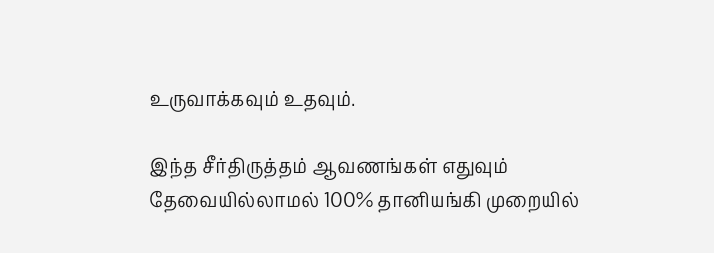உருவாக்கவும் உதவும்.

இந்த சீர்திருத்தம் ஆவணங்கள் எதுவும் தேவையில்லாமல் 100% தானியங்கி முறையில்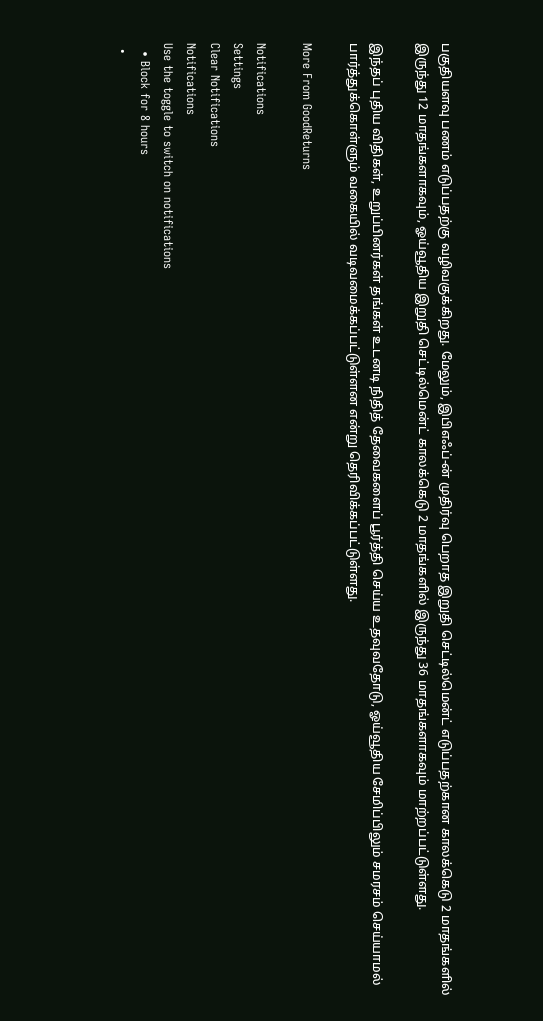பகுதியளவு பணம் எடுப்பதற்கு வழிவகுக்கிறது. மேலும், இபிஎஃப்-ன் முதிர்வு பெறாத இறுதி செட்டில்மென்ட் எடுப்பதற்கான காலக்கெடு 2 மாதங்களில் இருந்து 12 மாதங்களாகவும், ஓய்வூதிய இறுதி செட்டில்மென்ட் காலக்கெடு 2 மாதங்களில் இருந்து 36 மாதங்களாகவும் மாற்றப்பட்டுள்ளது.

இந்தப் புதிய விதிகள், உறுப்பினர்கள் தங்கள் உடனடி நிதித் தேவைகளைப் பூர்த்தி செய்ய உதவுவதோடு, ஓய்வூதிய சேமிப்பிலும் சமரசம் செய்யாமல் பார்த்துக்கொள்ளும் வகையில் வடிவமைக்கப்பட்டுள்ளன என்று தெரிவிக்கப்பட்டுள்ளது.

More From GoodReturns

Notifications
Settings
Clear Notifications
Notifications
Use the toggle to switch on notifications
  • Block for 8 hours
  •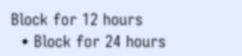Block for 12 hours
  • Block for 24 hours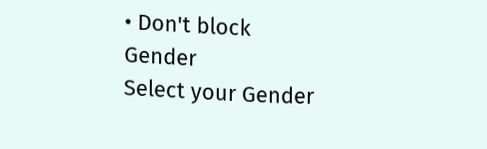• Don't block
Gender
Select your Gender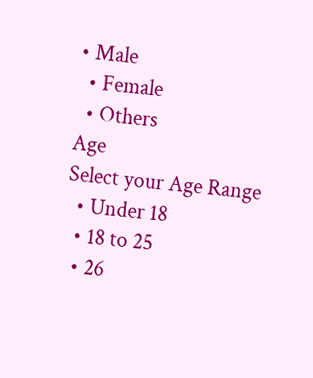• Male
  • Female
  • Others
Age
Select your Age Range
  • Under 18
  • 18 to 25
  • 26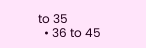to 35
  • 36 to 45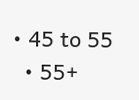• 45 to 55
  • 55+